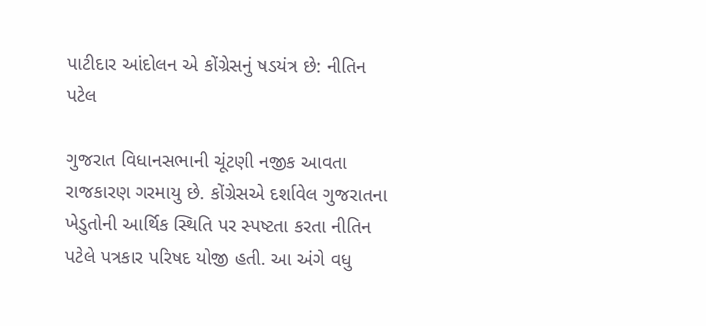પાટીદાર આંદોલન એ કોંગ્રેસનું ષડયંત્ર છે: નીતિન પટેલ

ગુજરાત વિધાનસભાની ચૂંટણી નજીક આવતા રાજકારણ ગરમાયુ છે. કોંગ્રેસએ દર્શાવેલ ગુજરાતના ખેડુતોની આર્થિક સ્થિતિ પર સ્પષ્ટતા કરતા નીતિન પટેલે પત્રકાર પરિષદ યોજી હતી. આ અંગે વધુ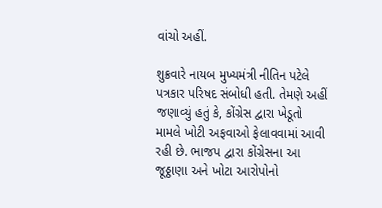વાંચો અહીં.

શુક્રવારે નાયબ મુખ્યમંત્રી નીતિન પટેલે પત્રકાર પરિષદ સંબોધી હતી. તેમણે અહીં જણાવ્યું હતું કે, કોંગ્રેસ દ્વારા ખેડૂતો મામલે ખોટી અફવાઓ ફેલાવવામાં આવી રહી છે. ભાજપ દ્વારા કોંગ્રેસના આ જૂઠ્ઠાણા અને ખોટા આરોપોનો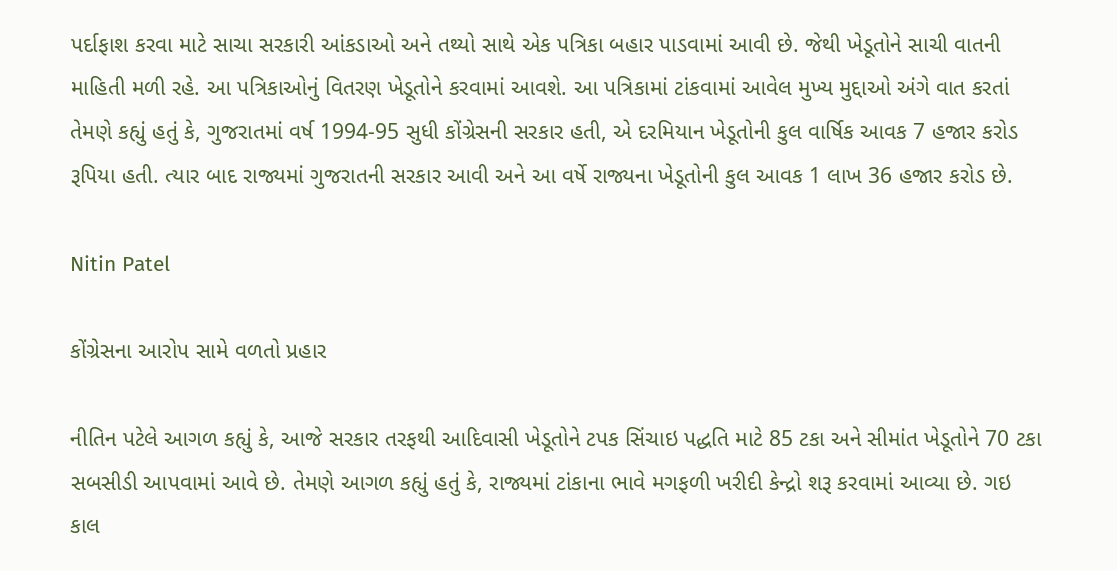પર્દાફાશ કરવા માટે સાચા સરકારી આંકડાઓ અને તથ્યો સાથે એક પત્રિકા બહાર પાડવામાં આવી છે. જેથી ખેડૂતોને સાચી વાતની માહિતી મળી રહે. આ પત્રિકાઓનું વિતરણ ખેડૂતોને કરવામાં આવશે. આ પત્રિકામાં ટાંકવામાં આવેલ મુખ્ય મુદ્દાઓ અંગે વાત કરતાં તેમણે કહ્યું હતું કે, ગુજરાતમાં વર્ષ 1994-95 સુધી કોંગ્રેસની સરકાર હતી, એ દરમિયાન ખેડૂતોની કુલ વાર્ષિક આવક 7 હજાર કરોડ રૂપિયા હતી. ત્યાર બાદ રાજ્યમાં ગુજરાતની સરકાર આવી અને આ વર્ષે રાજ્યના ખેડૂતોની કુલ આવક 1 લાખ 36 હજાર કરોડ છે.

Nitin Patel

કોંગ્રેસના આરોપ સામે વળતો પ્રહાર

નીતિન પટેલે આગળ કહ્યું કે, આજે સરકાર તરફથી આદિવાસી ખેડૂતોને ટપક સિંચાઇ પદ્ધતિ માટે 85 ટકા અને સીમાંત ખેડૂતોને 70 ટકા સબસીડી આપવામાં આવે છે. તેમણે આગળ કહ્યું હતું કે, રાજ્યમાં ટાંકાના ભાવે મગફળી ખરીદી કેન્દ્રો શરૂ કરવામાં આવ્યા છે. ગઇ કાલ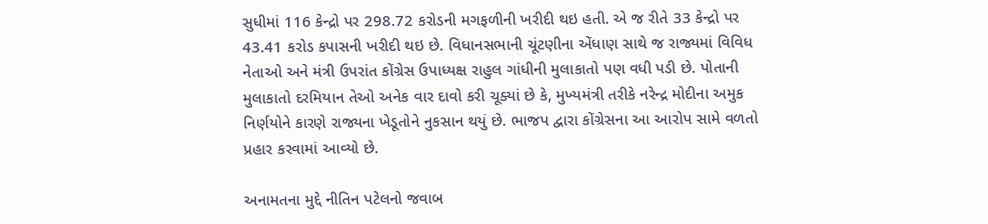સુધીમાં 116 કેન્દ્રો પર 298.72 કરોડની મગફળીની ખરીદી થઇ હતી. એ જ રીતે 33 કેન્દ્રો પર 43.41 કરોડ કપાસની ખરીદી થઇ છે. વિધાનસભાની ચૂંટણીના એંધાણ સાથે જ રાજ્યમાં વિવિધ નેતાઓ અને મંત્રી ઉપરાંત કોંગ્રેસ ઉપાધ્યક્ષ રાહુલ ગાંધીની મુલાકાતો પણ વધી પડી છે. પોતાની મુલાકાતો દરમિયાન તેઓ અનેક વાર દાવો કરી ચૂક્યાં છે કે, મુખ્યમંત્રી તરીકે નરેન્દ્ર મોદીના અમુક નિર્ણયોને કારણે રાજ્યના ખેડૂતોને નુકસાન થયું છે. ભાજપ દ્વારા કોંગ્રેસના આ આરોપ સામે વળતો પ્રહાર કરવામાં આવ્યો છે.

અનામતના મુદ્દે નીતિન પટેલનો જવાબ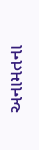અનામતના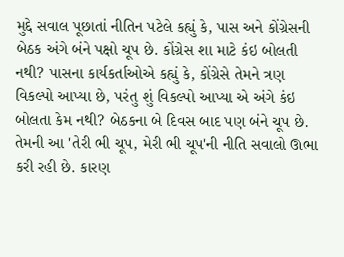મુદ્દે સવાલ પૂછાતાં નીતિન પટેલે કહ્યું કે, પાસ અને કોંગ્રેસની બેઠક અંગે બંને પક્ષો ચૂપ છે. કોંગ્રેસ શા માટે કંઇ બોલતી નથી? પાસના કાર્યકર્તાઓએ કહ્યું કે, કોંગ્રેસે તેમને ત્રણ વિકલ્પો આપ્યા છે, પરંતુ શું વિકલ્પો આપ્યા એ અંગે કંઇ બોલતા કેમ નથી? બેઠકના બે દિવસ બાદ પણ બંને ચૂપ છે. તેમની આ 'તેરી ભી ચૂપ, મેરી ભી ચૂપ'ની નીતિ સવાલો ઊભા કરી રહી છે. કારણ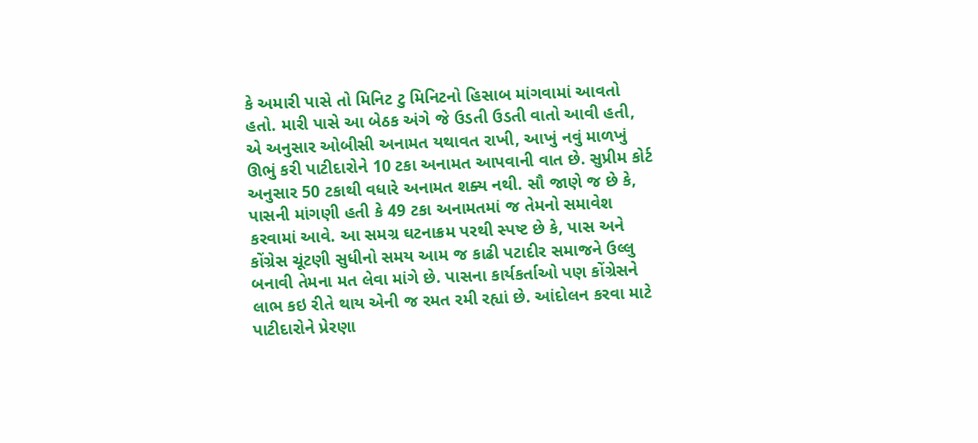કે અમારી પાસે તો મિનિટ ટુ મિનિટનો હિસાબ માંગવામાં આવતો હતો. મારી પાસે આ બેઠક અંગે જે ઉડતી ઉડતી વાતો આવી હતી, એ અનુસાર ઓબીસી અનામત યથાવત રાખી, આખું નવું માળખું ઊભું કરી પાટીદારોને 10 ટકા અનામત આપવાની વાત છે. સુપ્રીમ કોર્ટ અનુસાર 50 ટકાથી વધારે અનામત શક્ય નથી. સૌ જાણે જ છે કે, પાસની માંગણી હતી કે 49 ટકા અનામતમાં જ તેમનો સમાવેશ કરવામાં આવે. આ સમગ્ર ઘટનાક્રમ પરથી સ્પષ્ટ છે કે, પાસ અને કોંગ્રેસ ચૂંટણી સુધીનો સમય આમ જ કાઢી પટાદીર સમાજને ઉલ્લુ બનાવી તેમના મત લેવા માંગે છે. પાસના કાર્યકર્તાઓ પણ કોંગ્રેસને લાભ કઇ રીતે થાય એની જ રમત રમી રહ્યાં છે. આંદોલન કરવા માટે પાટીદારોને પ્રેરણા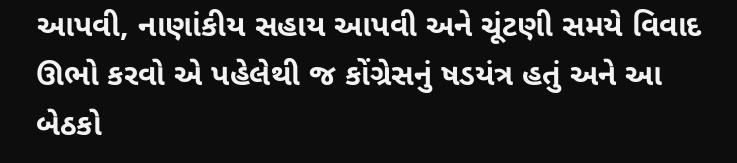આપવી, નાણાંકીય સહાય આપવી અને ચૂંટણી સમયે વિવાદ ઊભો કરવો એ પહેલેથી જ કોંગ્રેસનું ષડયંત્ર હતું અને આ બેઠકો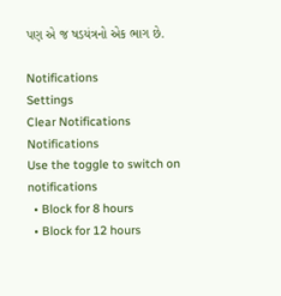પણ એ જ ષડયંત્રનો એક ભાગ છે.

Notifications
Settings
Clear Notifications
Notifications
Use the toggle to switch on notifications
  • Block for 8 hours
  • Block for 12 hours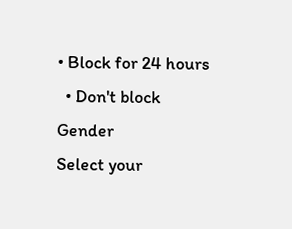• Block for 24 hours
  • Don't block
Gender
Select your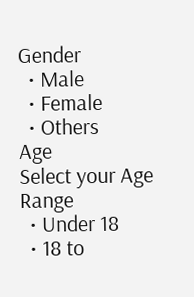Gender
  • Male
  • Female
  • Others
Age
Select your Age Range
  • Under 18
  • 18 to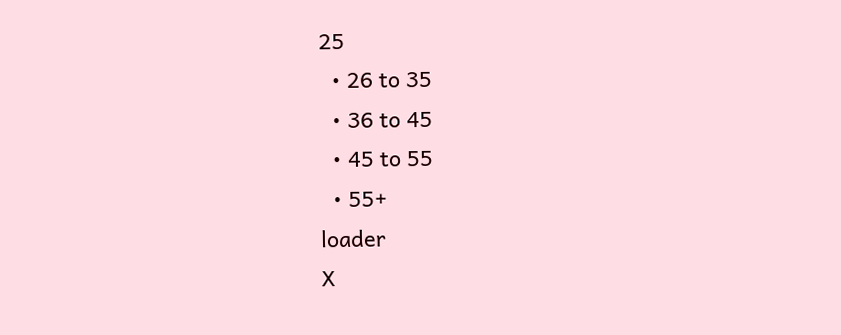25
  • 26 to 35
  • 36 to 45
  • 45 to 55
  • 55+
loader
X